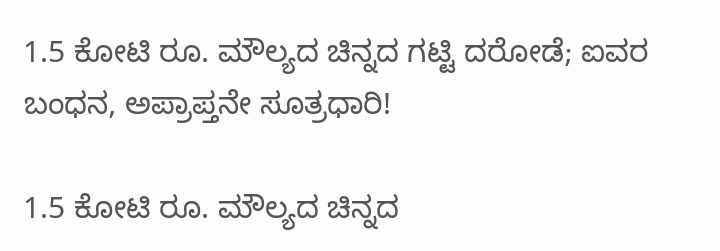1.5 ಕೋಟಿ ರೂ. ಮೌಲ್ಯದ ಚಿನ್ನದ ಗಟ್ಟಿ ದರೋಡೆ; ಐವರ ಬಂಧನ, ಅಪ್ರಾಪ್ತನೇ ಸೂತ್ರಧಾರಿ!

1.5 ಕೋಟಿ ರೂ. ಮೌಲ್ಯದ ಚಿನ್ನದ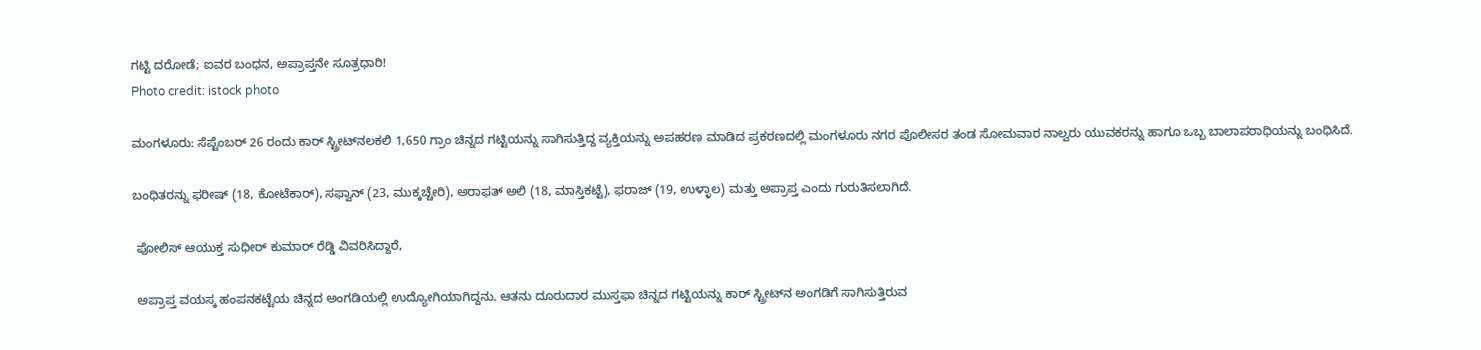ಗಟ್ಟಿ ದರೋಡೆ; ಐವರ ಬಂಧನ, ಅಪ್ರಾಪ್ತನೇ ಸೂತ್ರಧಾರಿ!
Photo credit: istock photo

ಮಂಗಳೂರು: ಸೆಪ್ಟೆಂಬರ್ 26 ರಂದು ಕಾರ್ ಸ್ಟ್ರೀಟ್‌ನಲಕಲಿ 1,650 ಗ್ರಾಂ ಚಿನ್ನದ ಗಟ್ಟಿಯನ್ನು ಸಾಗಿಸುತ್ತಿದ್ದ ವ್ಯಕ್ತಿಯನ್ನು ಅಪಹರಣ ಮಾಡಿದ ಪ್ರಕರಣದಲ್ಲಿ ಮಂಗಳೂರು ನಗರ ಪೊಲೀಸರ ತಂಡ ಸೋಮವಾರ ನಾಲ್ವರು ಯುವಕರನ್ನು ಹಾಗೂ ಒಬ್ಬ ಬಾಲಾಪರಾಧಿಯನ್ನು ಬಂಧಿಸಿದೆ.

ಬಂಧಿತರನ್ನು ಫರೀಷ್ (18, ಕೋಟೆಕಾರ್), ಸಫ್ವಾನ್ (23, ಮುಕ್ಕಚ್ಚೇರಿ), ಅರಾಫತ್ ಅಲಿ (18, ಮಾಸ್ತಿಕಟ್ಟೆ), ಫರಾಜ್ (19, ಉಳ್ಳಾಲ) ಮತ್ತು ಅಪ್ರಾಪ್ತ ಎಂದು ಗುರುತಿಸಲಾಗಿದೆ.

 ಪೋಲಿಸ್ ಆಯುಕ್ತ ಸುಧೀರ್ ಕುಮಾರ್ ರೆಡ್ಡಿ ವಿವರಿಸಿದ್ದಾರೆ,

 ಅಪ್ರಾಪ್ತ ವಯಸ್ಕ ಹಂಪನಕಟ್ಟೆಯ ಚಿನ್ನದ ಅಂಗಡಿಯಲ್ಲಿ ಉದ್ಯೋಗಿಯಾಗಿದ್ದನು. ಆತನು ದೂರುದಾರ ಮುಸ್ತಫಾ ಚಿನ್ನದ ಗಟ್ಟಿಯನ್ನು ಕಾರ್ ಸ್ಟ್ರೀಟ್‌ನ ಅಂಗಡಿಗೆ ಸಾಗಿಸುತ್ತಿರುವ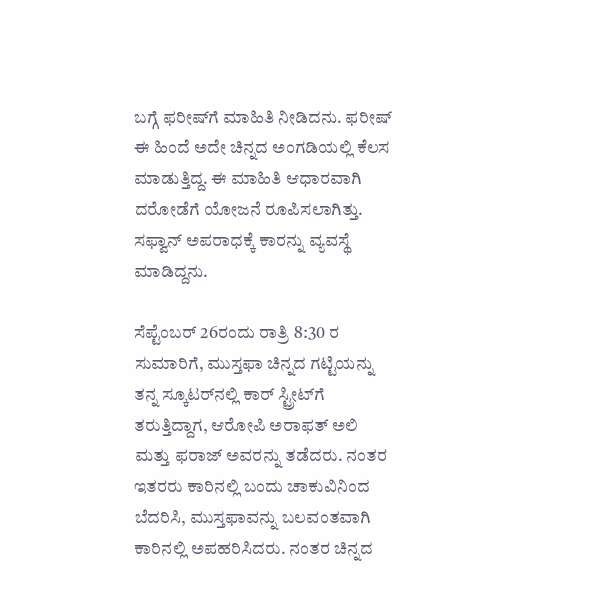ಬಗ್ಗೆ ಫರೀಷ್‌ಗೆ ಮಾಹಿತಿ ನೀಡಿದನು. ಫರೀಷ್‌ ಈ ಹಿಂದೆ ಅದೇ ಚಿನ್ನದ ಅಂಗಡಿಯಲ್ಲಿ ಕೆಲಸ ಮಾಡುತ್ತಿದ್ದ. ಈ ಮಾಹಿತಿ ಆಧಾರವಾಗಿ ದರೋಡೆಗೆ ಯೋಜನೆ ರೂಪಿಸಲಾಗಿತ್ತು. ಸಫ್ವಾನ್ ಅಪರಾಧಕ್ಕೆ ಕಾರನ್ನು ವ್ಯವಸ್ಥೆ ಮಾಡಿದ್ದನು.

ಸೆಪ್ಟೆಂಬರ್ 26ರಂದು ರಾತ್ರಿ 8:30 ರ ಸುಮಾರಿಗೆ, ಮುಸ್ತಫಾ ಚಿನ್ನದ ಗಟ್ಟಿಯನ್ನು ತನ್ನ ಸ್ಕೂಟರ್‌ನಲ್ಲಿ ಕಾರ್ ಸ್ಟ್ರೀಟ್‌ಗೆ ತರುತ್ತಿದ್ದಾಗ, ಆರೋಪಿ ಅರಾಫತ್ ಅಲಿ ಮತ್ತು ಫರಾಜ್ ಅವರನ್ನು ತಡೆದರು. ನಂತರ ಇತರರು ಕಾರಿನಲ್ಲಿ ಬಂದು ಚಾಕುವಿನಿಂದ ಬೆದರಿಸಿ, ಮುಸ್ತಫಾವನ್ನು ಬಲವಂತವಾಗಿ ಕಾರಿನಲ್ಲಿ ಅಪಹರಿಸಿದರು. ನಂತರ ಚಿನ್ನದ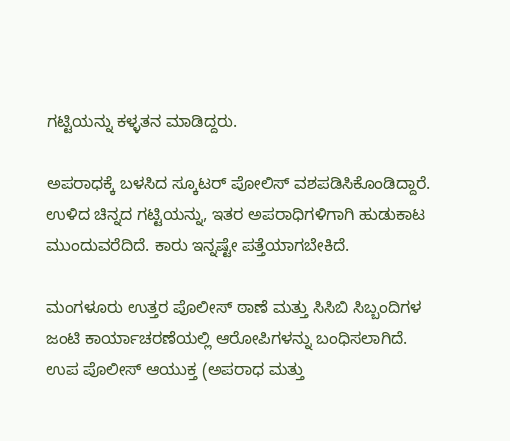ಗಟ್ಟಿಯನ್ನು ಕಳ್ಳತನ ಮಾಡಿದ್ದರು.

ಅಪರಾಧಕ್ಕೆ ಬಳಸಿದ ಸ್ಕೂಟರ್ ಪೋಲಿಸ್ ವಶಪಡಿಸಿಕೊಂಡಿದ್ದಾರೆ. ಉಳಿದ ಚಿನ್ನದ ಗಟ್ಟಿಯನ್ನು, ಇತರ ಅಪರಾಧಿಗಳಿಗಾಗಿ ಹುಡುಕಾಟ ಮುಂದುವರೆದಿದೆ. ಕಾರು ಇನ್ನಷ್ಟೇ ಪತ್ತೆಯಾಗಬೇಕಿದೆ.

ಮಂಗಳೂರು ಉತ್ತರ ಪೊಲೀಸ್ ಠಾಣೆ ಮತ್ತು ಸಿಸಿಬಿ ಸಿಬ್ಬಂದಿಗಳ ಜಂಟಿ ಕಾರ್ಯಾಚರಣೆಯಲ್ಲಿ ಆರೋಪಿಗಳನ್ನು ಬಂಧಿಸಲಾಗಿದೆ. ಉಪ ಪೊಲೀಸ್ ಆಯುಕ್ತ (ಅಪರಾಧ ಮತ್ತು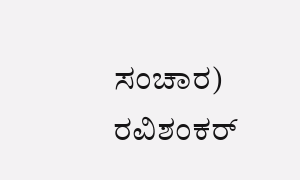ಸಂಚಾರ) ರವಿಶಂಕರ್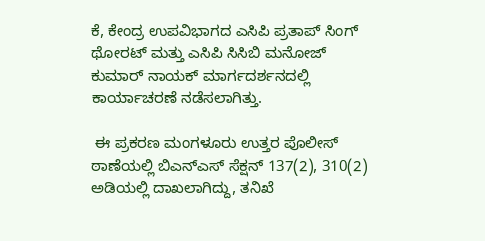ಕೆ, ಕೇಂದ್ರ ಉಪವಿಭಾಗದ ಎಸಿಪಿ ಪ್ರತಾಪ್ ಸಿಂಗ್ ಥೋರಟ್ ಮತ್ತು ಎಸಿಪಿ ಸಿಸಿಬಿ ಮನೋಜ್ ಕುಮಾರ್ ನಾಯಕ್ ಮಾರ್ಗದರ್ಶನದಲ್ಲಿ ಕಾರ್ಯಾಚರಣೆ ನಡೆಸಲಾಗಿತ್ತು.

 ಈ ಪ್ರಕರಣ ಮಂಗಳೂರು ಉತ್ತರ ಪೊಲೀಸ್ ಠಾಣೆಯಲ್ಲಿ ಬಿಎನ್ಎಸ್ ಸೆಕ್ಷನ್ 137(2), 310(2) ಅಡಿಯಲ್ಲಿ ದಾಖಲಾಗಿದ್ದು, ತನಿಖೆ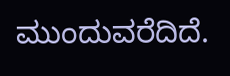ಮುಂದುವರೆದಿದೆ.